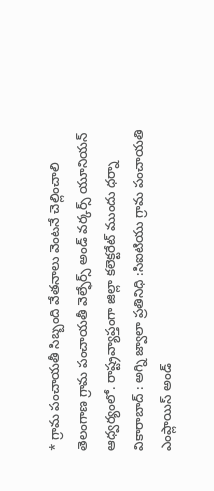* గ్రామ పంచాయతీ సిబ్బంది వేతనాలు వెంటనే చెల్లించాలి
తెలంగాణ గ్రామ పంచాయతీ వెల్ఫేర్స్ అండ్ వర్కర్స్ యూనియన్ ఆధ్వర్యంలో. రాష్ట్రవ్యాప్తంగా జిల్లా కలెక్టరేట్ ముందు ధర్నా
వికారాబాద్ : అగ్ని జ్వాలా ప్రతినిధి :సిఐటియు గ్రామ పంచాయతి ఎంప్లాయిస్ అండ్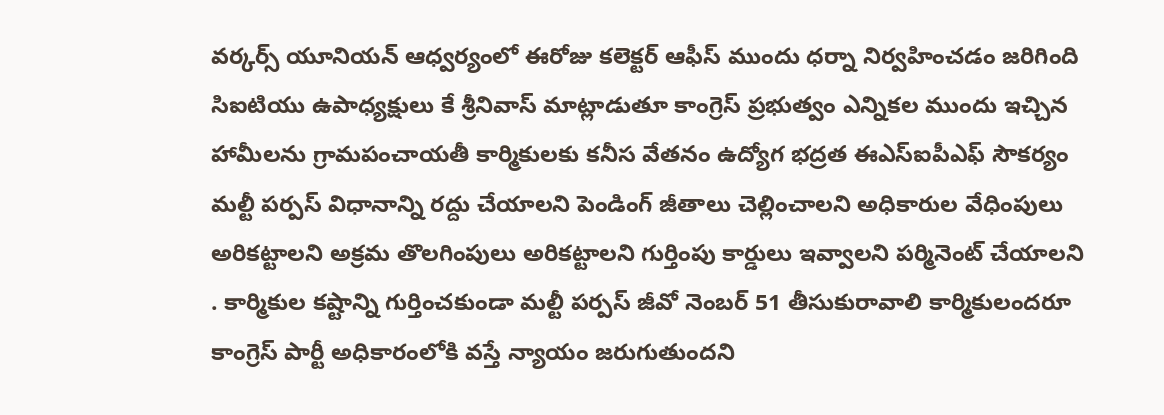వర్కర్స్ యూనియన్ ఆధ్వర్యంలో ఈరోజు కలెక్టర్ ఆఫీస్ ముందు ధర్నా నిర్వహించడం జరిగింది సిఐటియు ఉపాధ్యక్షులు కే శ్రీనివాస్ మాట్లాడుతూ కాంగ్రెస్ ప్రభుత్వం ఎన్నికల ముందు ఇచ్చిన హామీలను గ్రామపంచాయతీ కార్మికులకు కనీస వేతనం ఉద్యోగ భద్రత ఈఎస్ఐపీఎఫ్ సౌకర్యం మల్టీ పర్పస్ విధానాన్ని రద్దు చేయాలని పెండింగ్ జీతాలు చెల్లించాలని అధికారుల వేధింపులు అరికట్టాలని అక్రమ తొలగింపులు అరికట్టాలని గుర్తింపు కార్డులు ఇవ్వాలని పర్మినెంట్ చేయాలని . కార్మికుల కష్టాన్ని గుర్తించకుండా మల్టీ పర్పస్ జీవో నెంబర్ 51 తీసుకురావాలి కార్మికులందరూ కాంగ్రెస్ పార్టీ అధికారంలోకి వస్తే న్యాయం జరుగుతుందని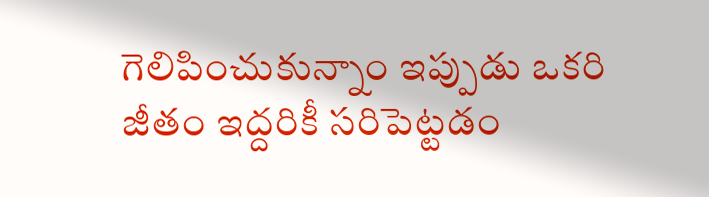గెలిపించుకున్నాం ఇప్పుడు ఒకరి జీతం ఇద్దరికీ సరిపెట్టడం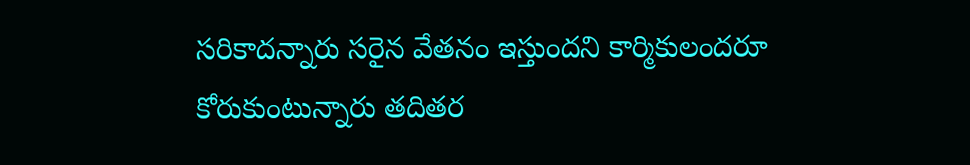సరికాదన్నారు సరైన వేతనం ఇస్తుందని కార్మికులందరూ కోరుకుంటున్నారు తదితర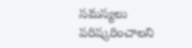సమస్యలు పరిష్కరించాలని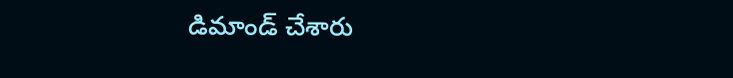డిమాండ్ చేశారు